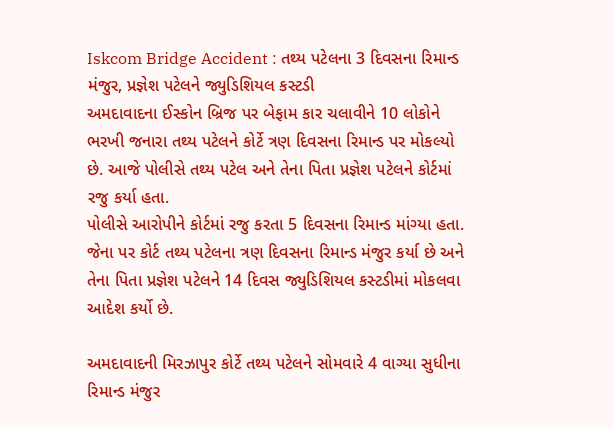Iskcom Bridge Accident : તથ્ય પટેલના 3 દિવસના રિમાન્ડ મંજુર, પ્રજ્ઞેશ પટેલને જ્યુડિશિયલ કસ્ટડી
અમદાવાદના ઈસ્કોન બ્રિજ પર બેફામ કાર ચલાવીને 10 લોકોને ભરખી જનારા તથ્ય પટેલને કોર્ટે ત્રણ દિવસના રિમાન્ડ પર મોકલ્યો છે. આજે પોલીસે તથ્ય પટેલ અને તેના પિતા પ્રજ્ઞેશ પટેલને કોર્ટમાં રજુ કર્યા હતા.
પોલીસે આરોપીને કોર્ટમાં રજુ કરતા 5 દિવસના રિમાન્ડ માંગ્યા હતા. જેના પર કોર્ટ તથ્ય પટેલના ત્રણ દિવસના રિમાન્ડ મંજુર કર્યા છે અને તેના પિતા પ્રજ્ઞેશ પટેલને 14 દિવસ જ્યુડિશિયલ કસ્ટડીમાં મોકલવા આદેશ કર્યો છે.

અમદાવાદની મિરઝાપુર કોર્ટે તથ્ય પટેલને સોમવારે 4 વાગ્યા સુધીના રિમાન્ડ મંજુર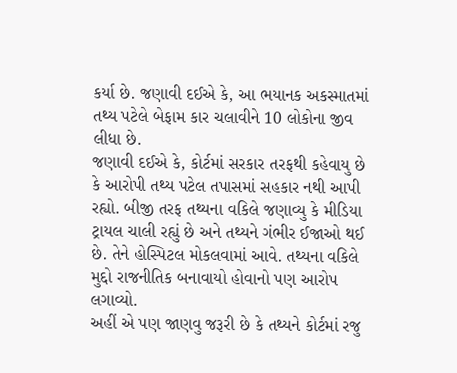કર્યા છે. જણાવી દઈએ કે, આ ભયાનક અકસ્માતમાં તથ્ય પટેલે બેફામ કાર ચલાવીને 10 લોકોના જીવ લીધા છે.
જણાવી દઈએ કે, કોર્ટમાં સરકાર તરફથી કહેવાયુ છે કે આરોપી તથ્ય પટેલ તપાસમાં સહકાર નથી આપી રહ્યો. બીજી તરફ તથ્યના વકિલે જણાવ્યુ કે મીડિયા ટ્રાયલ ચાલી રહ્યું છે અને તથ્યને ગંભીર ઈજાઓ થઈ છે. તેને હોસ્પિટલ મોકલવામાં આવે. તથ્યના વકિલે મુદ્દો રાજનીતિક બનાવાયો હોવાનો પણ આરોપ લગાવ્યો.
અહીં એ પણ જાણવુ જરૂરી છે કે તથ્યને કોર્ટમાં રજુ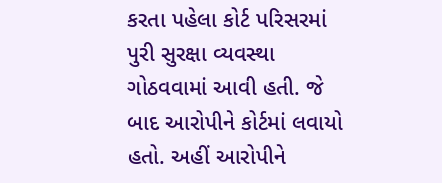કરતા પહેલા કોર્ટ પરિસરમાં પુરી સુરક્ષા વ્યવસ્થા ગોઠવવામાં આવી હતી. જે બાદ આરોપીને કોર્ટમાં લવાયો હતો. અહીં આરોપીને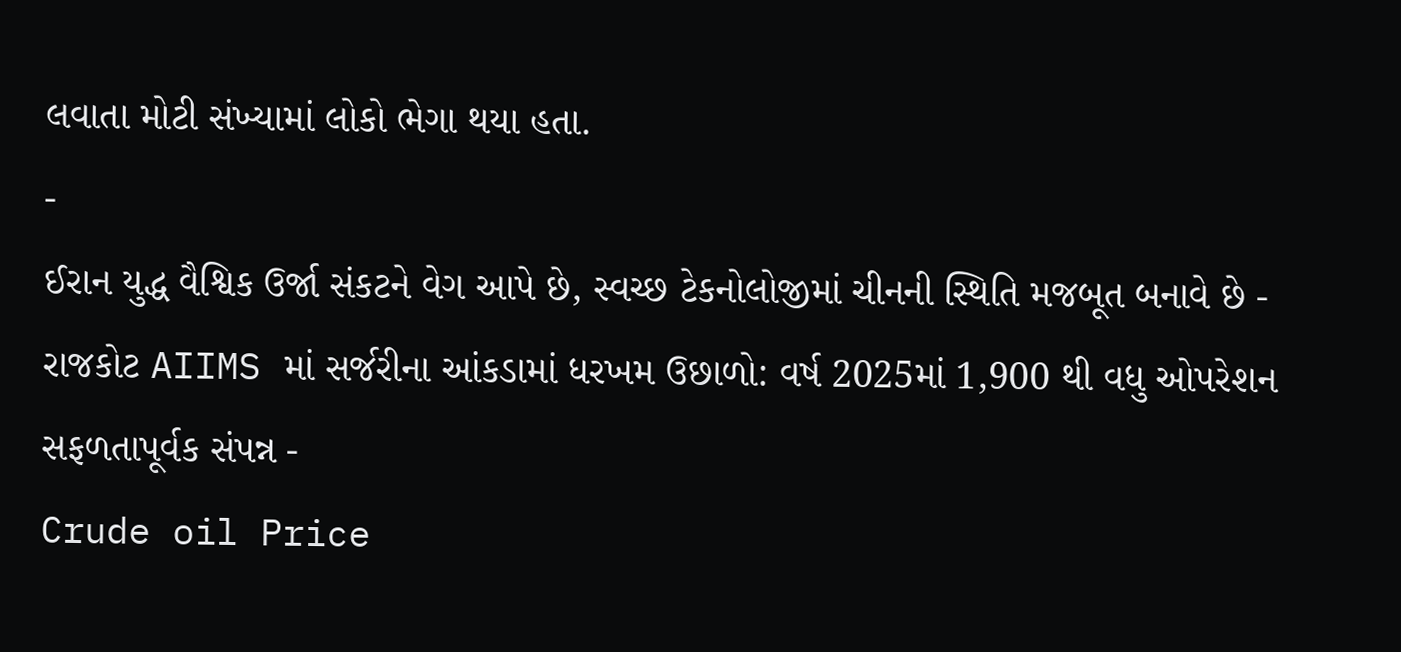લવાતા મોટી સંખ્યામાં લોકો ભેગા થયા હતા.
-
ઈરાન યુદ્ધ વૈશ્વિક ઉર્જા સંકટને વેગ આપે છે, સ્વચ્છ ટેકનોલોજીમાં ચીનની સ્થિતિ મજબૂત બનાવે છે -
રાજકોટ AIIMS માં સર્જરીના આંકડામાં ધરખમ ઉછાળો: વર્ષ 2025માં 1,900 થી વધુ ઓપરેશન સફળતાપૂર્વક સંપન્ન -
Crude oil Price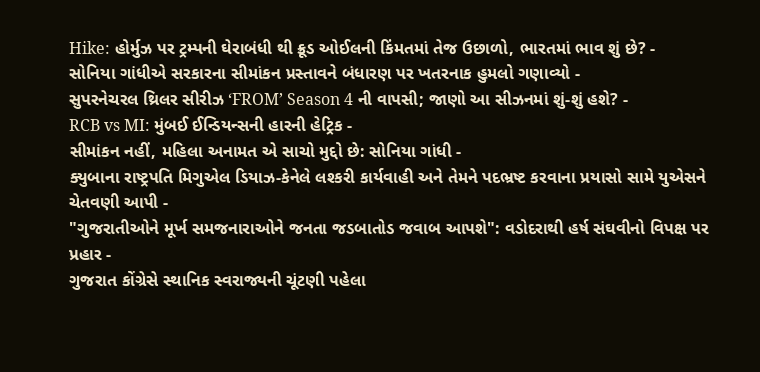Hike: હોર્મુઝ પર ટ્રમ્પની ઘેરાબંધી થી ક્રૂડ ઓઈલની કિંમતમાં તેજ ઉછાળો, ભારતમાં ભાવ શું છે? -
સોનિયા ગાંધીએ સરકારના સીમાંકન પ્રસ્તાવને બંધારણ પર ખતરનાક હુમલો ગણાવ્યો -
સુપરનેચરલ થ્રિલર સીરીઝ ‘FROM’ Season 4 ની વાપસી; જાણો આ સીઝનમાં શું-શું હશે? -
RCB vs MI: મુંબઈ ઈન્ડિયન્સની હારની હેટ્રિક -
સીમાંકન નહીં, મહિલા અનામત એ સાચો મુદ્દો છે: સોનિયા ગાંધી -
ક્યુબાના રાષ્ટ્રપતિ મિગુએલ ડિયાઝ-કેનેલે લશ્કરી કાર્યવાહી અને તેમને પદભ્રષ્ટ કરવાના પ્રયાસો સામે યુએસને ચેતવણી આપી -
"ગુજરાતીઓને મૂર્ખ સમજનારાઓને જનતા જડબાતોડ જવાબ આપશે": વડોદરાથી હર્ષ સંઘવીનો વિપક્ષ પર પ્રહાર -
ગુજરાત કોંગ્રેસે સ્થાનિક સ્વરાજ્યની ચૂંટણી પહેલા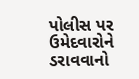પોલીસ પર ઉમેદવારોને ડરાવવાનો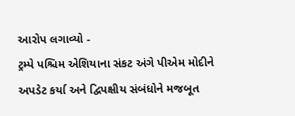આરોપ લગાવ્યો -
ટ્રમ્પે પશ્ચિમ એશિયાના સંકટ અંગે પીએમ મોદીને અપડેટ કર્યા અને દ્વિપક્ષીય સંબંધોને મજબૂત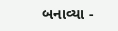બનાવ્યા -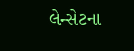લેન્સેટના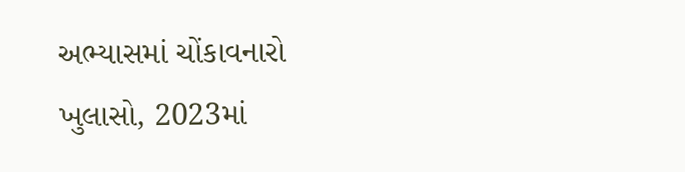અભ્યાસમાં ચોંકાવનારો ખુલાસો, 2023માં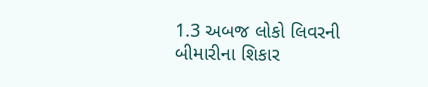1.3 અબજ લોકો લિવરની બીમારીના શિકાર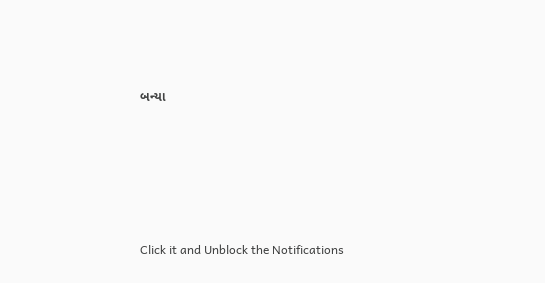બન્યા







Click it and Unblock the Notifications